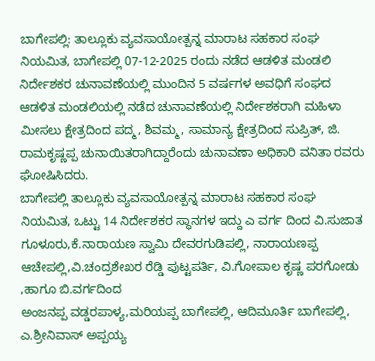ಬಾಗೇಪಲ್ಲಿ: ತಾಲ್ಲೂಕು ವ್ಯವಸಾಯೋತ್ಪನ್ನ ಮಾರಾಟ ಸಹಕಾರ ಸಂಘ ನಿಯಮಿತ, ಬಾಗೇಪಲ್ಲಿ 07-12-2025 ರಂದು ನಡೆದ ಆಡಳಿತ ಮಂಡಲಿ ನಿರ್ದೇಶಕರ ಚುನಾವಣೆಯಲ್ಲಿ ಮುಂದಿನ 5 ವರ್ಷಗಳ ಅವಧಿಗೆ ಸಂಘದ ಆಡಳಿತ ಮಂಡಲಿಯಲ್ಲಿ ನಡೆದ ಚುನಾವಣೆಯಲ್ಲಿ ನಿರ್ದೇಶಕರಾಗಿ ಮಹಿಳಾ ಮೀಸಲು ಕ್ಷೇತ್ರದಿಂದ ಪದ್ಮ, ಶಿವಮ್ಮ, ಸಾಮಾನ್ಯ ಕ್ಷೇತ್ರದಿಂದ ಸುಪ್ರಿತ್, ಜಿ. ರಾಮಕೃಷ್ಣಪ್ಪ ಚುನಾಯಿತರಾಗಿದ್ದಾರೆಂದು ಚುನಾವಣಾ ಅಧಿಕಾರಿ ವನಿತಾ ರವರು ಘೋಷಿಸಿದರು.
ಬಾಗೇಪಲ್ಲಿ ತಾಲ್ಲೂಕು ವ್ಯವಸಾಯೋತ್ಪನ್ನ ಮಾರಾಟ ಸಹಕಾರ ಸಂಘ ನಿಯಮಿತ, ಒಟ್ಟು 14 ನಿರ್ದೇಶಕರ ಸ್ಥಾನಗಳ ಇದ್ದು ಎ ವರ್ಗ ದಿಂದ ವಿ.ಸುಜಾತ ಗೂಳೂರು,ಕೆ.ನಾರಾಯಣ ಸ್ವಾಮಿ ದೇವರಗುಡಿಪಲ್ಲಿ, ನಾರಾಯಣಪ್ಪ ಆಚೇಪಲ್ಲಿ,ವಿ.ಚಂದ್ರಶೇಖರ ರೆಡ್ಡಿ ಪುಟ್ಟಪರ್ತಿ, ವಿ.ಗೋಪಾಲ ಕೃಷ್ಣ ಪರಗೋಡು ,ಹಾಗೂ ಬಿ.ವರ್ಗದಿಂದ
ಅಂಜನಪ್ಪ ವಡ್ಡರಪಾಳ್ಯ,ಮರಿಯಪ್ಪ ಬಾಗೇಪಲ್ಲಿ, ಆದಿಮೂರ್ತಿ ಬಾಗೇಪಲ್ಲಿ, ಎ.ಶ್ರೀನಿವಾಸ್ ಅಪ್ಪಯ್ಯ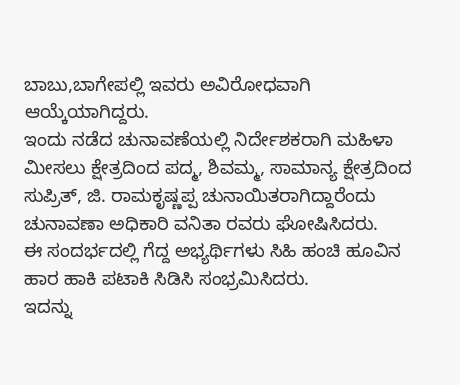ಬಾಬು,ಬಾಗೇಪಲ್ಲಿ ಇವರು ಅವಿರೋಧವಾಗಿ ಆಯ್ಕೆಯಾಗಿದ್ದರು.
ಇಂದು ನಡೆದ ಚುನಾವಣೆಯಲ್ಲಿ ನಿರ್ದೇಶಕರಾಗಿ ಮಹಿಳಾ ಮೀಸಲು ಕ್ಷೇತ್ರದಿಂದ ಪದ್ಮ, ಶಿವಮ್ಮ, ಸಾಮಾನ್ಯ ಕ್ಷೇತ್ರದಿಂದ ಸುಪ್ರಿತ್, ಜಿ. ರಾಮಕೃಷ್ಣಪ್ಪ ಚುನಾಯಿತರಾಗಿದ್ದಾರೆಂದು ಚುನಾವಣಾ ಅಧಿಕಾರಿ ವನಿತಾ ರವರು ಘೋಷಿಸಿದರು.
ಈ ಸಂದರ್ಭದಲ್ಲಿ ಗೆದ್ದ ಅಭ್ಯರ್ಥಿಗಳು ಸಿಹಿ ಹಂಚಿ ಹೂವಿನ ಹಾರ ಹಾಕಿ ಪಟಾಕಿ ಸಿಡಿಸಿ ಸಂಭ್ರಮಿಸಿದರು.
ಇದನ್ನು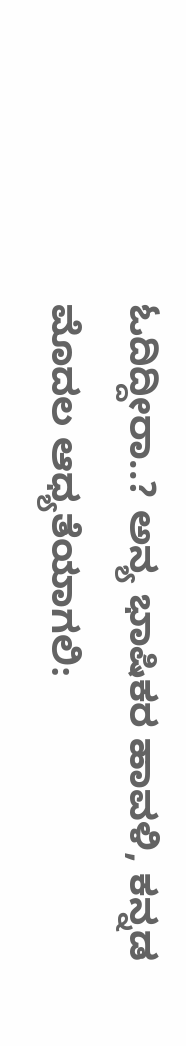ಓದಿದ್ದೀರಾ..? ಅನ್ಯ ಭಾಷಿಕರ ಹಾವಳಿ, ಕನ್ನಡ ಮೊದಲ ಆಧ್ಯತೆಯಾಗಲಿ: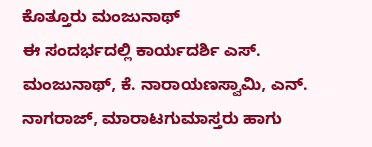ಕೊತ್ತೂರು ಮಂಜುನಾಥ್
ಈ ಸಂದರ್ಭದಲ್ಲಿ ಕಾರ್ಯದರ್ಶಿ ಎಸ್. ಮಂಜುನಾಥ್, ಕೆ. ನಾರಾಯಣಸ್ವಾಮಿ, ಎನ್. ನಾಗರಾಜ್, ಮಾರಾಟಗುಮಾಸ್ತರು ಹಾಗು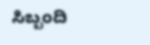ಸಿಬ್ಬಂದಿ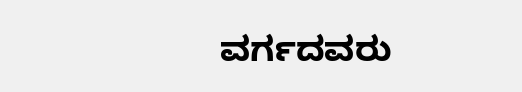ವರ್ಗದವರು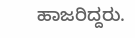ಹಾಜರಿದ್ದರು.